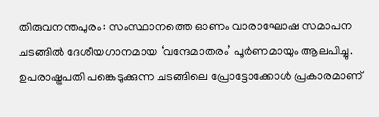തിരുവനന്തപുരം: സംസ്ഥാനത്തെ ഓണം വാരാഘോഷ സമാപന ചടങ്ങിൽ ദേശീയഗാനമായ ‘വന്ദേമാതരം’ പൂർണമായും ആലപിച്ചു. ഉപരാഷ്ട്രപതി പങ്കെടുക്കുന്ന ചടങ്ങിലെ പ്രോട്ടോക്കോൾ പ്രകാരമാണ്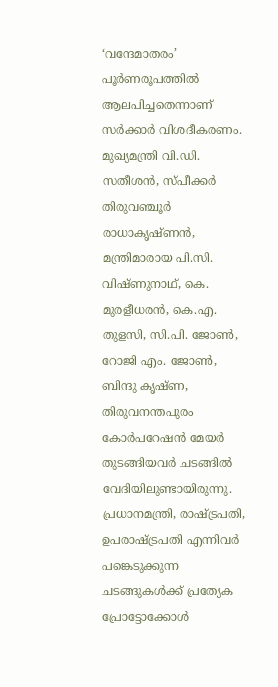‘വന്ദേമാതരം’ പൂർണരൂപത്തിൽ ആലപിച്ചതെന്നാണ് സർക്കാർ വിശദീകരണം.
മുഖ്യമന്ത്രി വി.ഡി. സതീശൻ, സ്പീക്കർ തിരുവഞ്ചൂർ രാധാകൃഷ്ണൻ, മന്ത്രിമാരായ പി.സി. വിഷ്ണുനാഥ്, കെ. മുരളീധരൻ, കെ.എ. തുളസി, സി.പി. ജോൺ, റോജി എം. ജോൺ, ബിന്ദു കൃഷ്ണ, തിരുവനന്തപുരം കോർപറേഷൻ മേയർ തുടങ്ങിയവർ ചടങ്ങിൽ വേദിയിലുണ്ടായിരുന്നു.
പ്രധാനമന്ത്രി, രാഷ്ട്രപതി, ഉപരാഷ്ട്രപതി എന്നിവർ പങ്കെടുക്കുന്ന ചടങ്ങുകൾക്ക് പ്രത്യേക പ്രോട്ടോക്കോൾ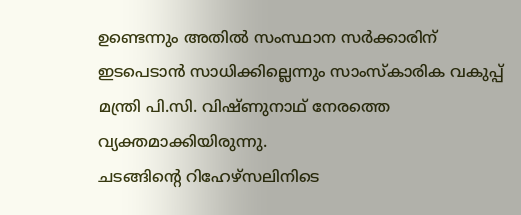ഉണ്ടെന്നും അതിൽ സംസ്ഥാന സർക്കാരിന് ഇടപെടാൻ സാധിക്കില്ലെന്നും സാംസ്കാരിക വകുപ്പ് മന്ത്രി പി.സി. വിഷ്ണുനാഥ് നേരത്തെ വ്യക്തമാക്കിയിരുന്നു.
ചടങ്ങിന്റെ റിഹേഴ്സലിനിടെ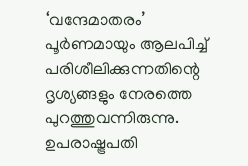‘വന്ദേമാതരം’ പൂർണമായും ആലപിച്ച് പരിശീലിക്കുന്നതിന്റെ ദൃശ്യങ്ങളും നേരത്തെ പുറത്തുവന്നിരുന്നു. ഉപരാഷ്ട്രപതി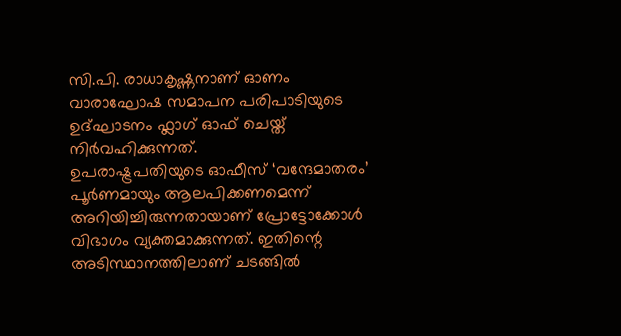സി.പി. രാധാകൃഷ്ണനാണ് ഓണം വാരാഘോഷ സമാപന പരിപാടിയുടെ ഉദ്ഘാടനം ഫ്ലാഗ് ഓഫ് ചെയ്ത് നിർവഹിക്കുന്നത്.
ഉപരാഷ്ട്രപതിയുടെ ഓഫീസ് ‘വന്ദേമാതരം’ പൂർണമായും ആലപിക്കണമെന്ന് അറിയിച്ചിരുന്നതായാണ് പ്രോട്ടോക്കോൾ വിഭാഗം വ്യക്തമാക്കുന്നത്. ഇതിന്റെ അടിസ്ഥാനത്തിലാണ് ചടങ്ങിൽ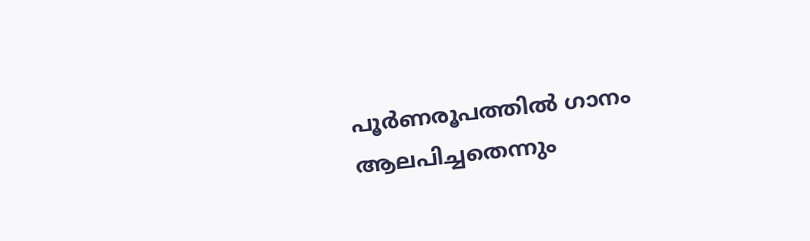പൂർണരൂപത്തിൽ ഗാനം ആലപിച്ചതെന്നും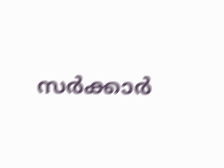സർക്കാർ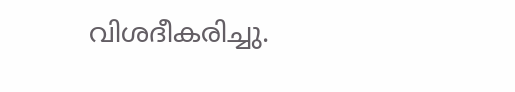വിശദീകരിച്ചു.